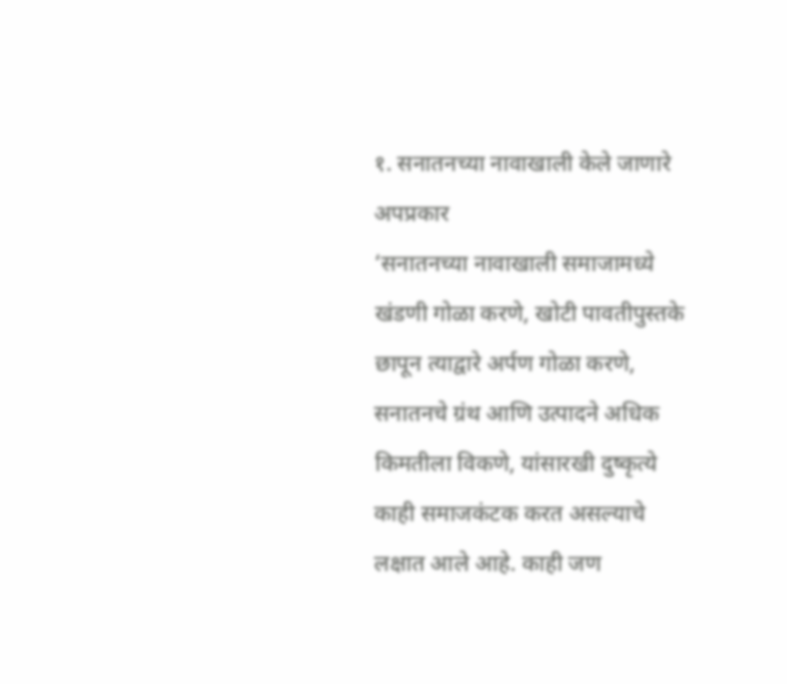१. सनातनच्या नावाखाली केले जाणारे अपप्रकार
‘सनातनच्या नावाखाली समाजामध्ये खंडणी गोळा करणे, खोटी पावतीपुस्तके छापून त्याद्वारे अर्पण गोळा करणे, सनातनचे ग्रंथ आणि उत्पादने अधिक किमतीला विकणे, यांसारखी दुष्कृत्ये काही समाजकंटक करत असल्याचे लक्षात आले आहे. काही जण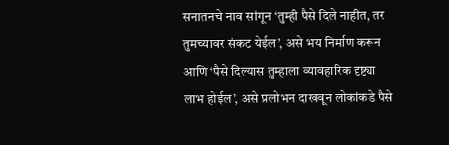सनातनचे नाव सांगून ‘तुम्ही पैसे दिले नाहीत, तर तुमच्यावर संकट येईल’, असे भय निर्माण करून आणि ‘पैसे दिल्यास तुम्हाला व्यावहारिक दृष्ट्या लाभ होईल’, असे प्रलोभन दाखवून लोकांकडे पैसे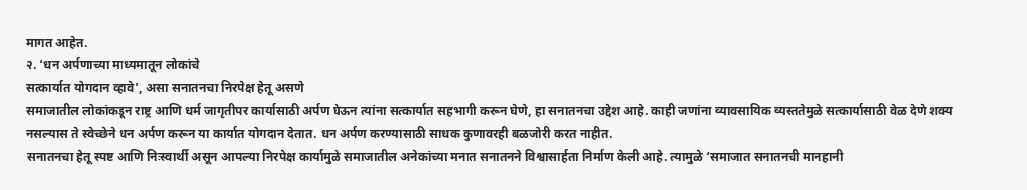मागत आहेत.
२. ‘धन अर्पणाच्या माध्यमातून लोकांचे
सत्कार्यात योगदान व्हावे’, असा सनातनचा निरपेक्ष हेतू असणे
समाजातील लोकांकडून राष्ट्र आणि धर्म जागृतीपर कार्यासाठी अर्पण घेऊन त्यांना सत्कार्यात सहभागी करून घेणे, हा सनातनचा उद्देश आहे. काही जणांना व्यावसायिक व्यस्ततेमुळे सत्कार्यासाठी वेळ देणे शक्य नसल्यास ते स्वेच्छेने धन अर्पण करून या कार्यात योगदान देतात. धन अर्पण करण्यासाठी साधक कुणावरही बळजोरी करत नाहीत.
सनातनचा हेतू स्पष्ट आणि निःस्वार्थी असून आपल्या निरपेक्ष कार्यामुळे समाजातील अनेकांच्या मनात सनातनने विश्वासार्हता निर्माण केली आहे. त्यामुळे ‘समाजात सनातनची मानहानी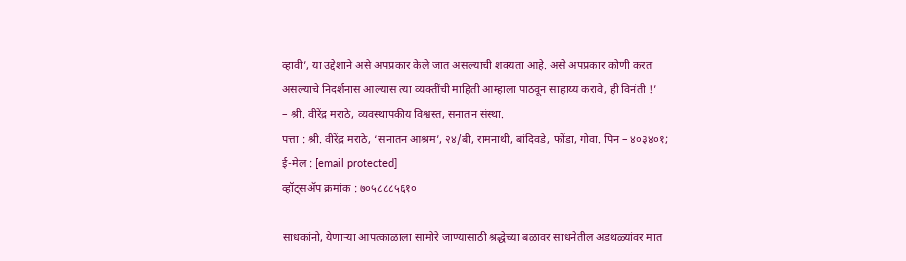व्हावी’, या उद्देशाने असे अपप्रकार केले जात असल्याची शक्यता आहे. असे अपप्रकार कोणी करत असल्याचे निदर्शनास आल्यास त्या व्यक्तींची माहिती आम्हाला पाठवून साहाय्य करावे, ही विनंती !’
– श्री. वीरेंद्र मराठे, व्यवस्थापकीय विश्वस्त, सनातन संस्था.
पत्ता : श्री. वीरेंद्र मराठे, ‘सनातन आश्रम’, २४/बी, रामनाथी, बांदिवडे, फोंडा, गोवा. पिन – ४०३४०१;
ई-मेल : [email protected]
व्हॉट्सॲप क्रमांक : ७०५८८८५६१०

साधकांनो, येणाऱ्या आपत्काळाला सामोरे जाण्यासाठी श्रद्धेच्या बळावर साधनेतील अडथळ्यांवर मात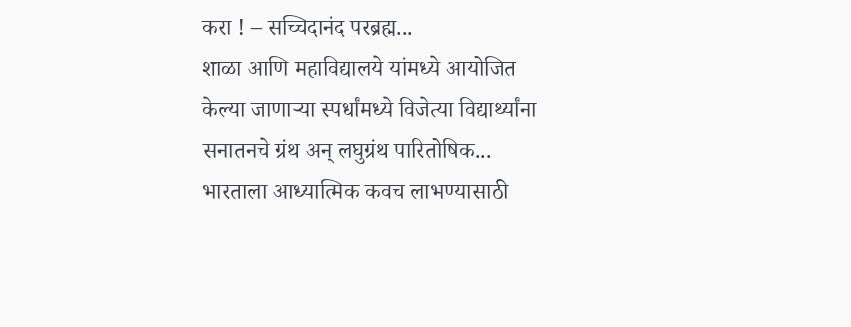करा ! – सच्चिदानंद परब्रह्म...
शाळा आणि महाविद्यालये यांमध्ये आयोजित केल्या जाणाऱ्या स्पर्धांमध्ये विजेत्या विद्यार्थ्यांना सनातनचे ग्रंथ अन् लघुग्रंथ पारितोषिक...
भारताला आध्यात्मिक कवच लाभण्यासाठी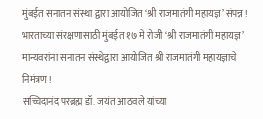मुंबईत सनातन संस्था द्वारा आयोजित ‘श्री राजमातंगी महायज्ञ’ संपन्न !
भारताच्या संरक्षणासाठी मुंबईत १७ मे रोजी ‘श्री राजमातंगी महायज्ञ’
मान्यवरांना सनातन संस्थेद्वारा आयोजित श्री राजमातंगी महायज्ञाचे निमंत्रण !
सच्चिदानंद परब्रह्म डॉ. जयंत आठवले यांच्या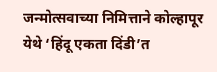जन्मोत्सवाच्या निमित्ताने कोल्हापूर येथे ‘हिंदू एकता दिंडी’त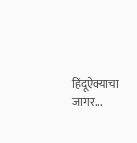हिंदूऐक्याचा जागर...